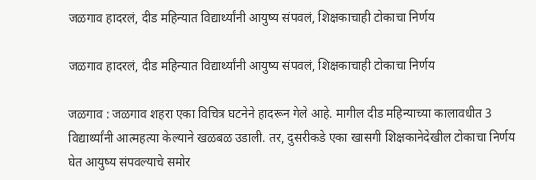जळगाव हादरलं, दीड महिन्यात विद्यार्थ्यांनी आयुष्य संपवलं, शिक्षकाचाही टोकाचा निर्णय

जळगाव हादरलं, दीड महिन्यात विद्यार्थ्यांनी आयुष्य संपवलं, शिक्षकाचाही टोकाचा निर्णय

जळगाव : जळगाव शहरा एका विचित्र घटनेने हादरून गेले आहे. मागील दीड महिन्याच्या कालावधीत 3 विद्यार्थ्यांनी आत्महत्या केल्याने खळबळ उडाली. तर, दुसरीकडे एका खासगी शिक्षकानेदेखील टोकाचा निर्णय घेत आयुष्य संपवल्याचे समोर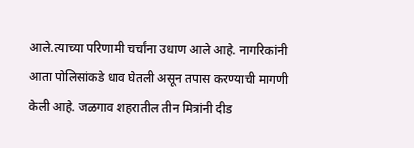आले.त्याच्या परिणामी चर्चांना उधाण आले आहे. नागरिकांनी आता पोलिसांकडे धाव घेतली असून तपास करण्याची मागणी केली आहे. जळगाव शहरातील तीन मित्रांनी दीड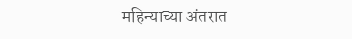महिन्याच्या अंतरात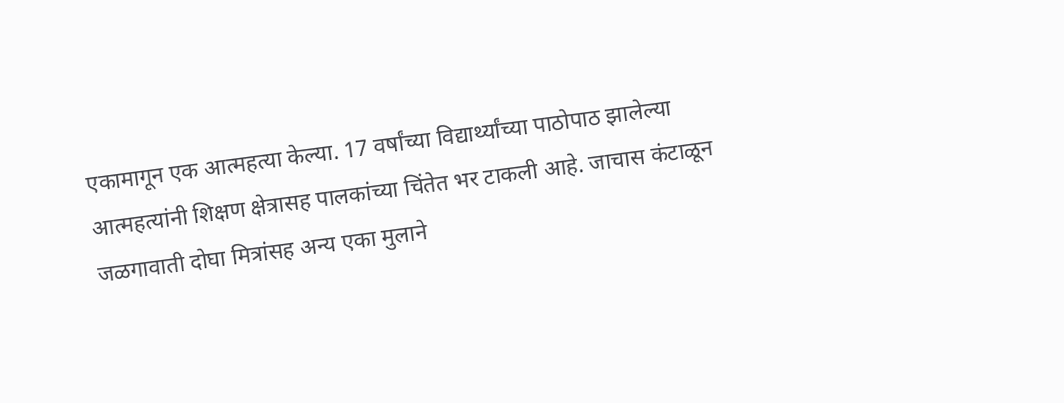एकामागून एक आत्महत्या केल्या. 17 वर्षांच्या विद्यार्थ्यांच्या पाठोपाठ झालेल्या आत्महत्यांनी शिक्षण क्षेत्रासह पालकांच्या चिंतेत भर टाकली आहे. जाचास कंटाळून जळगावाती दोघा मित्रांसह अन्य एका मुलाने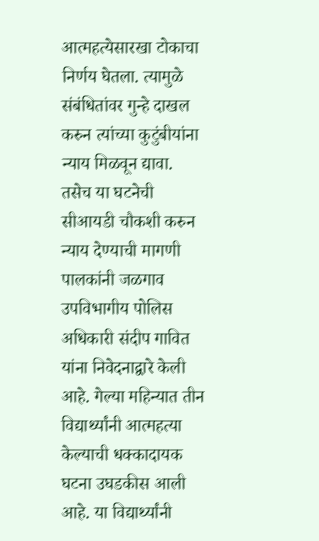आत्महत्येसारखा टोकाचा निर्णय घेतला. त्यामुळे संबंधितांवर गुन्हे दाखल करुन त्यांच्या कुटुंबीयांना न्याय मिळवून द्यावा. तसेच या घटनेची सीआयडी चौकशी करुन न्याय देण्याची मागणी पालकांनी जळगाव उपविभागीय पोलिस अधिकारी संदीप गावित यांना निवेदनाद्वारे केली आहे. गेल्या महिन्यात तीन विद्यार्थ्यांनी आत्महत्या केल्याची धक्कादायक घटना उघडकीस आली आहे. या विद्यार्थ्यांनी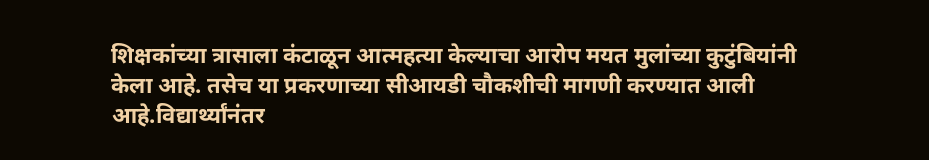शिक्षकांच्या त्रासाला कंटाळून आत्महत्या केल्याचा आरोप मयत मुलांच्या कुटुंबियांनी केला आहे. तसेच या प्रकरणाच्या सीआयडी चौकशीची मागणी करण्यात आली आहे.विद्यार्थ्यांनंतर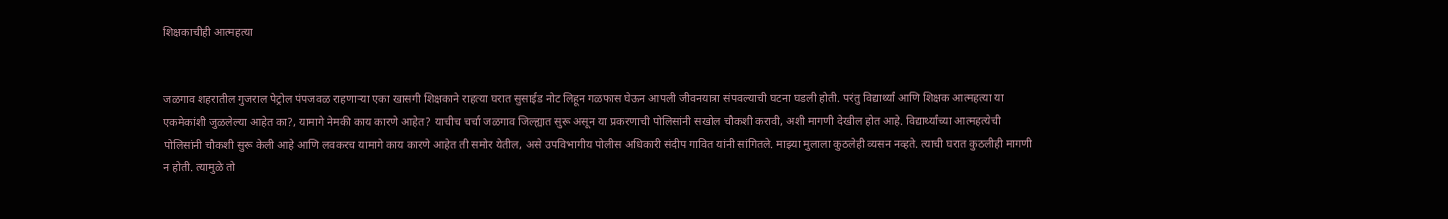शिक्षकाचीही आत्महत्या


जळगाव शहरातील गुजराल पेट्रोल पंपजवळ राहणाऱ्या एका खासगी शिक्षकाने राहत्या घरात सुसाईड नोट लिहून गळफास घेऊन आपली जीवनयात्रा संपवल्याची घटना घडली होती. परंतु विद्यार्थ्यां आणि शिक्षक आत्महत्या या एकमेकांशी जुळलेल्या आहेत का?, यामागे नेमकी काय कारणे आहेत? याचीच चर्चा जळगाव जिल्ह्यात सुरू असून या प्रकरणाची पोलिसांनी सखोल चौकशी करावी, अशी मागणी देखील होत आहे. विद्यार्थ्यांच्या आत्महत्येची पोलिसांनी चौकशी सुरू केली आहे आणि लवकरच यामागे काय कारणे आहेत ती समोर येतील, असे उपविभागीय पोलीस अधिकारी संदीप गावित यांनी सांगितले. माझ्या मुलाला कुठलेही व्यसन नव्हते. त्याची घरात कुठलीही मागणी न होती. त्यामुळे तो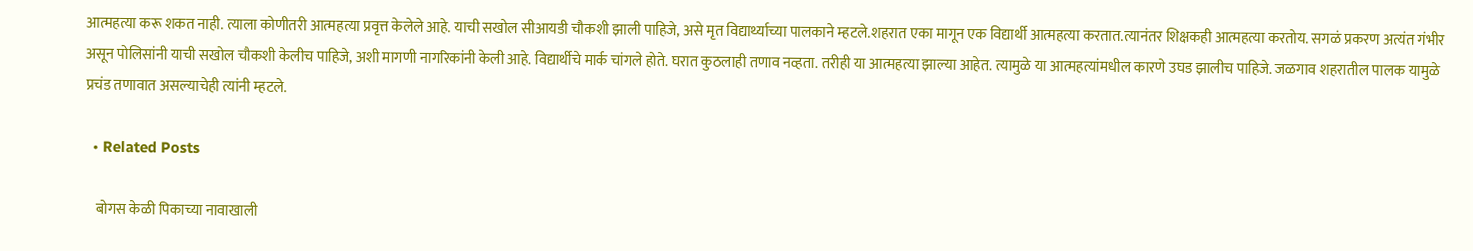आत्महत्या करू शकत नाही. त्याला कोणीतरी आत्महत्या प्रवृत्त केलेले आहे. याची सखोल सीआयडी चौकशी झाली पाहिजे, असे मृत विद्यार्थ्याच्या पालकाने म्हटले.शहरात एका मागून एक विद्यार्थी आत्महत्या करतात.त्यानंतर शिक्षकही आत्महत्या करतोय. सगळं प्रकरण अत्यंत गंभीर असून पोलिसांनी याची सखोल चौकशी केलीच पाहिजे, अशी मागणी नागरिकांनी केली आहे. विद्यार्थीचे मार्क चांगले होते. घरात कुठलाही तणाव नव्हता. तरीही या आत्महत्या झाल्या आहेत. त्यामुळे या आत्महत्यांमधील कारणे उघड झालीच पाहिजे. जळगाव शहरातील पालक यामुळे प्रचंड तणावात असल्याचेही त्यांनी म्हटले.

  • Related Posts

    बोगस केळी पिकाच्या नावाखाली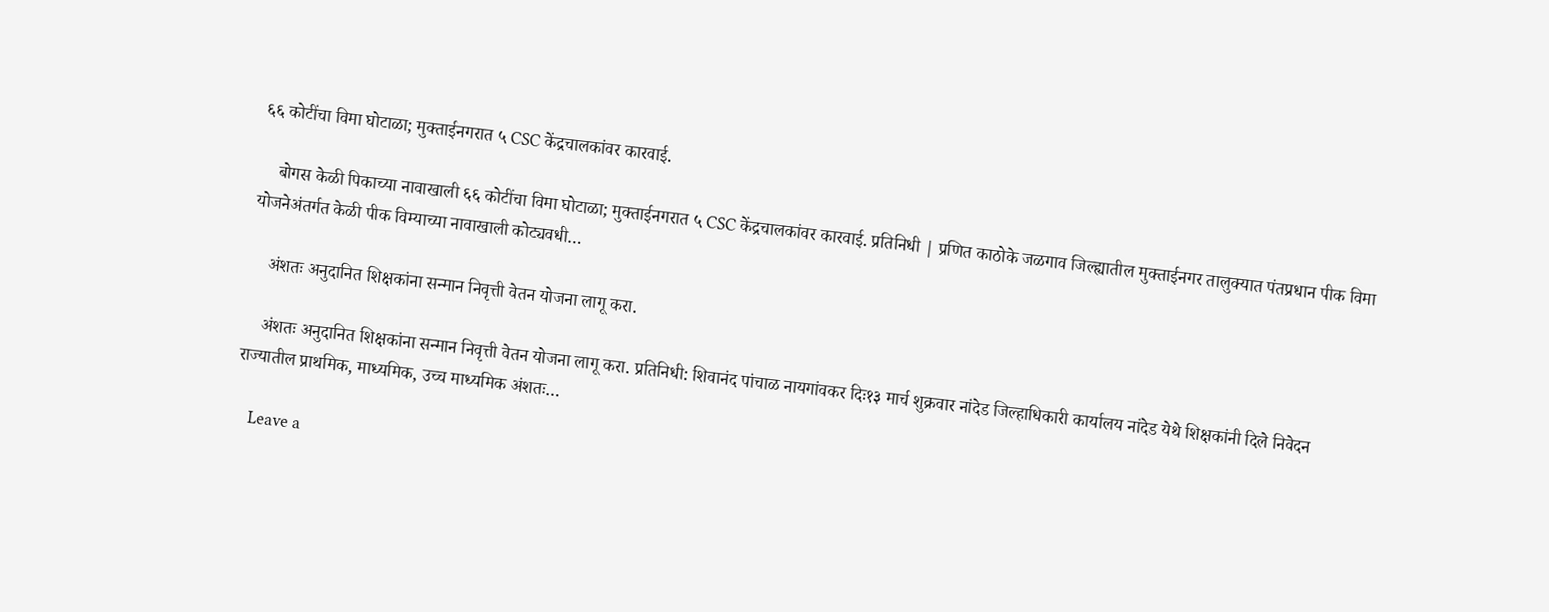६६ कोटींचा विमा घोटाळा; मुक्ताईनगरात ५ CSC केंद्रचालकांवर कारवाई.

    बोगस केळी पिकाच्या नावाखाली ६६ कोटींचा विमा घोटाळा; मुक्ताईनगरात ५ CSC केंद्रचालकांवर कारवाई. प्रतिनिधी | प्रणित काठोके जळगाव जिल्ह्यातील मुक्ताईनगर तालुक्यात पंतप्रधान पीक विमा योजनेअंतर्गत केळी पीक विम्याच्या नावाखाली कोट्यवधी…

    अंशतः अनुदानित शिक्षकांना सन्मान निवृत्ती वेतन योजना लागू करा.

    अंशतः अनुदानित शिक्षकांना सन्मान निवृत्ती वेतन योजना लागू करा. प्रतिनिधी: शिवानंद पांचाळ नायगांवकर दिः१३ मार्च शुक्रवार नांदेड जिल्हाधिकारी कार्यालय नांदेड येथे शिक्षकांनी दिले निवेदन राज्यातील प्राथमिक, माध्यमिक, उच्च माध्यमिक अंशतः…

    Leave a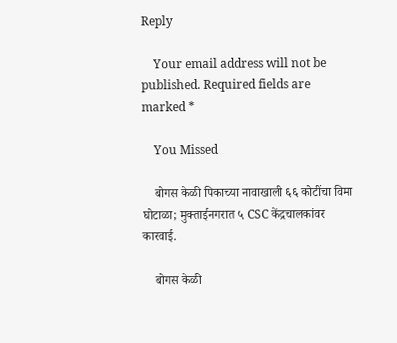Reply

    Your email address will not be published. Required fields are marked *

    You Missed

    बोगस केळी पिकाच्या नावाखाली ६६ कोटींचा विमा घोटाळा; मुक्ताईनगरात ५ CSC केंद्रचालकांवर कारवाई.

    बोगस केळी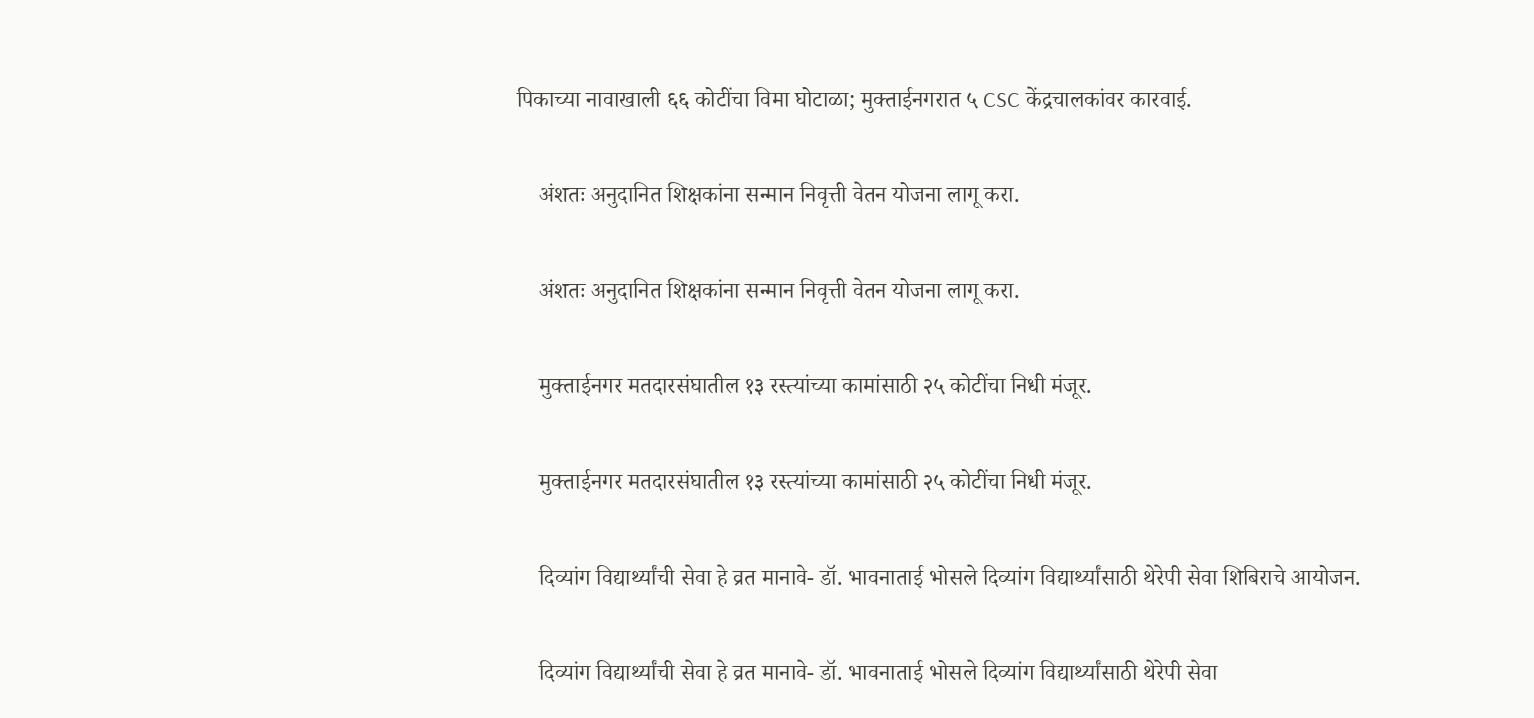पिकाच्या नावाखाली ६६ कोटींचा विमा घोटाळा; मुक्ताईनगरात ५ CSC केंद्रचालकांवर कारवाई.

    अंशतः अनुदानित शिक्षकांना सन्मान निवृत्ती वेतन योजना लागू करा.

    अंशतः अनुदानित शिक्षकांना सन्मान निवृत्ती वेतन योजना लागू करा.

    मुक्ताईनगर मतदारसंघातील १३ रस्त्यांच्या कामांसाठी २५ कोटींचा निधी मंजूर.

    मुक्ताईनगर मतदारसंघातील १३ रस्त्यांच्या कामांसाठी २५ कोटींचा निधी मंजूर.

    दिव्यांग विद्यार्थ्यांची सेवा हे व्रत मानावे- डॉ. भावनाताई भोसले दिव्यांग विद्यार्थ्यांसाठी थेरेपी सेवा शिबिराचे आयोजन.

    दिव्यांग विद्यार्थ्यांची सेवा हे व्रत मानावे- डॉ. भावनाताई भोसले दिव्यांग विद्यार्थ्यांसाठी थेरेपी सेवा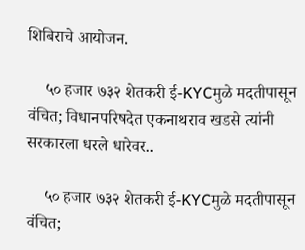शिबिराचे आयोजन.

    ५० हजार ७३२ शेतकरी ई-KYCमुळे मदतीपासून वंचित; विधानपरिषदेत एकनाथराव खडसे त्यांनी सरकारला धरले धारेवर..

    ५० हजार ७३२ शेतकरी ई-KYCमुळे मदतीपासून वंचित;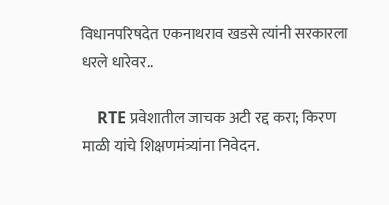विधानपरिषदेत एकनाथराव खडसे त्यांनी सरकारला धरले धारेवर..

    RTE प्रवेशातील जाचक अटी रद्द करा; किरण माळी यांचे शिक्षणमंत्र्यांना निवेदन.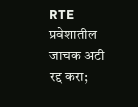RTE प्रवेशातील जाचक अटी रद्द करा;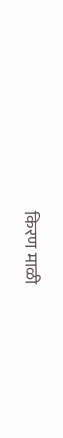किरण माळी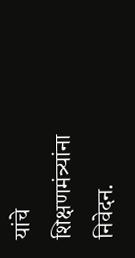यांचे शिक्षणमंत्र्यांना निवेदन.